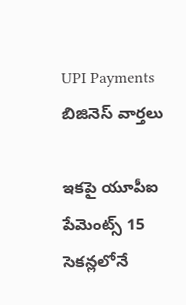UPI Payments
బిజినెస్ వార్తలు

ఇకపై యూపీఐ పేమెంట్స్ 15 సెకన్లలోనే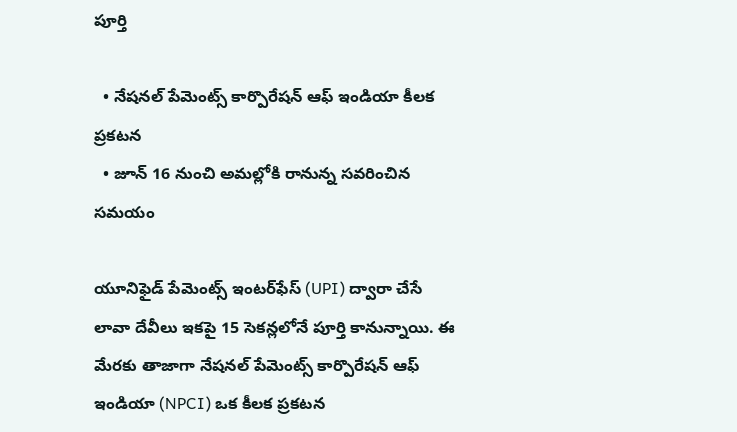పూర్తి

  • నేషనల్ పేమెంట్స్ కార్పొరేషన్ ఆఫ్ ఇండియా కీలక ప్రకటన
  • జూన్ 16 నుంచి అమల్లోకి రానున్న సవరించిన స‌మ‌యం

యూనిఫైడ్ పేమెంట్స్ ఇంటర్‌ఫేస్ (UPI) ద్వారా చేసే లావా దేవీలు ఇకపై 15 సెకన్లలోనే పూర్తి కానున్నాయి. ఈ మేరకు తాజాగా నేషనల్ పేమెంట్స్ కార్పొరేషన్ ఆఫ్ ఇండియా (NPCI) ఒక కీలక ప్రకటన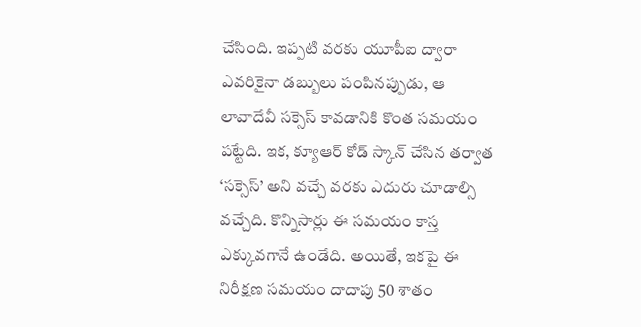చేసింది. ఇప్పటి వరకు యూపీఐ ద్వారా ఎవరికైనా డబ్బులు పంపినప్పుడు, ఆ లావాదేవీ స‌క్సెస్‌ కావడానికి కొంత సమయం పట్టేది. ఇక‌, క్యూఆర్ కోడ్ స్కాన్ చేసిన తర్వాత ‘సక్సెస్’ అని వచ్చే వరకు ఎదురు చూడాల్సి వచ్చేది. కొన్నిసార్లు ఈ సమయం కాస్త ఎక్కువగానే ఉండేది. అయితే, ఇకపై ఈ నిరీక్షణ సమయం దాదాపు 50 శాతం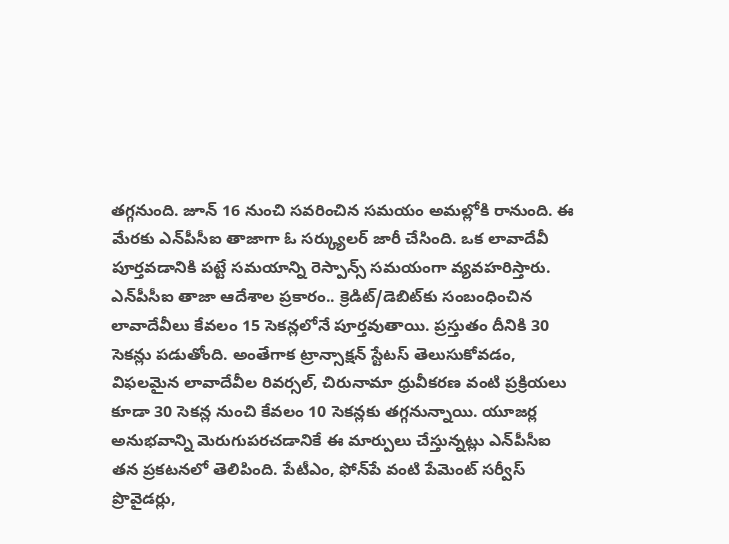తగ్గనుంది. జూన్ 16 నుంచి సవరించిన స‌మ‌యం అమల్లోకి రానుంది. ఈ మేర‌కు ఎన్‌పీసీఐ తాజాగా ఓ స‌ర్క్యుల‌ర్ జారీ చేసింది. ఒక లావాదేవీ పూర్తవడానికి పట్టే సమయాన్ని రెస్పాన్స్ స‌మయంగా వ్యవహరిస్తారు. ఎన్‌పీసీఐ తాజా ఆదేశాల ప్రకారం.. క్రెడిట్/డెబిట్‌కు సంబంధించిన లావాదేవీలు కేవలం 15 సెకన్లలోనే పూర్తవుతాయి. ప్రస్తుతం దీనికి 30 సెకన్లు పడుతోంది. అంతేగాక‌ ట్రాన్సాక్షన్ స్టేటస్ తెలుసుకోవడం, విఫలమైన లావాదేవీల రివర్సల్, చిరునామా ధ్రువీకరణ వంటి ప్రక్రియలు కూడా 30 సెకన్ల నుంచి కేవలం 10 సెకన్లకు తగ్గనున్నాయి. యూజర్ల అనుభవాన్ని మెరుగుపరచడానికే ఈ మార్పులు చేస్తున్నట్లు ఎన్‌పీసీఐ తన ప్రకటనలో తెలిపింది. పేటీఎం, ఫోన్‌పే వంటి పేమెంట్ సర్వీస్ ప్రొవైడర్లు,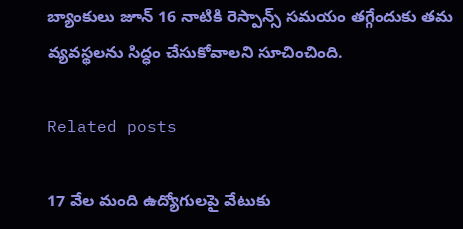బ్యాంకులు జూన్ 16 నాటికి రెస్పాన్స్ స‌మ‌యం త‌గ్గేందుకు తమ వ్యవస్థలను సిద్ధం చేసుకోవాలని సూచించింది.

Related posts

17 వేల మంది ఉద్యోగులపై వేటుకు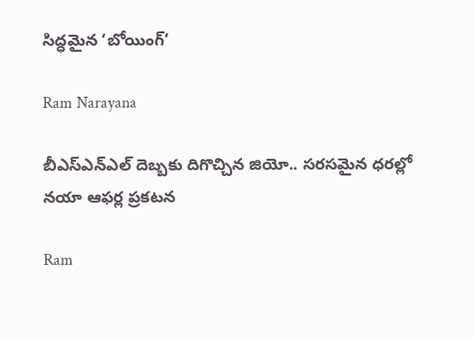సిద్ధమైన ‘బోయింగ్’

Ram Narayana

బీఎస్ఎన్ఎల్ దెబ్బకు దిగొచ్చిన జియో.. సరసమైన ధరల్లో నయా ఆఫర్ల ప్రకటన

Ram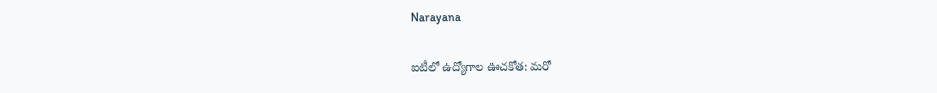Narayana

ఐటీలో ఉద్యోగాల ఊచకోత: మరో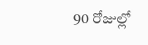90 రోజుల్లో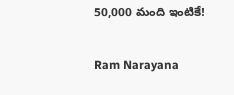50,000 మంది ఇంటికే!

Ram Narayana